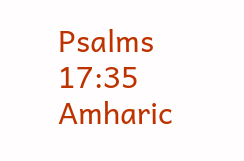Psalms 17:35
Amharic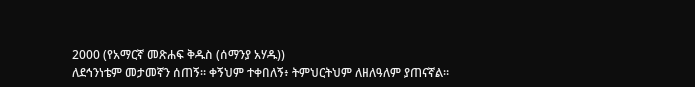2000 (የአማርኛ መጽሐፍ ቅዱስ (ሰማንያ አሃዱ))
ለደኅንነቴም መታመኛን ሰጠኝ። ቀኝህም ተቀበለኝ፥ ትምህርትህም ለዘለዓለም ያጠናኛል።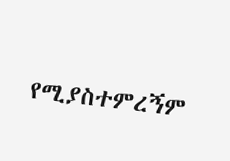የሚያስተምረኝም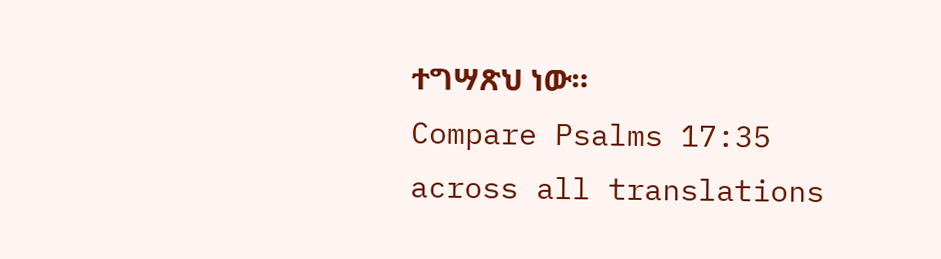ተግሣጽህ ነው።
Compare Psalms 17:35 across all translations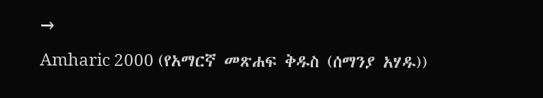→
Amharic 2000 (የአማርኛ መጽሐፍ ቅዱስ (ሰማንያ አሃዱ))